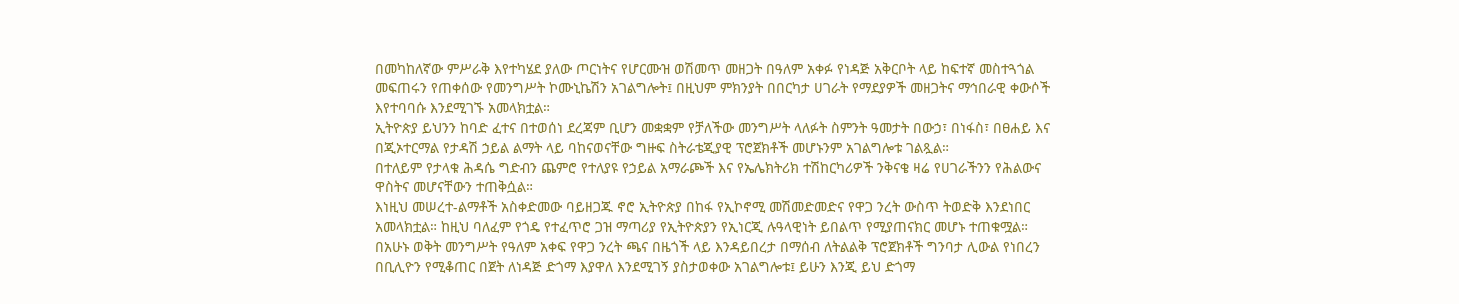በመካከለኛው ምሥራቅ እየተካሄደ ያለው ጦርነትና የሆርሙዝ ወሽመጥ መዘጋት በዓለም አቀፉ የነዳጅ አቅርቦት ላይ ከፍተኛ መስተጓጎል መፍጠሩን የጠቀሰው የመንግሥት ኮሙኒኬሽን አገልግሎት፤ በዚህም ምክንያት በበርካታ ሀገራት የማደያዎች መዘጋትና ማኅበራዊ ቀውሶች እየተባባሱ እንደሚገኙ አመላክቷል።
ኢትዮጵያ ይህንን ከባድ ፈተና በተወሰነ ደረጃም ቢሆን መቋቋም የቻለችው መንግሥት ላለፉት ስምንት ዓመታት በውኃ፣ በነፋስ፣ በፀሐይ እና በጂኦተርማል የታዳሽ ኃይል ልማት ላይ ባከናወናቸው ግዙፍ ስትራቴጂያዊ ፕሮጀክቶች መሆኑንም አገልግሎቱ ገልጿል።
በተለይም የታላቁ ሕዳሴ ግድብን ጨምሮ የተለያዩ የኃይል አማራጮች እና የኤሌክትሪክ ተሽከርካሪዎች ንቅናቄ ዛሬ የሀገራችንን የሕልውና ዋስትና መሆናቸውን ተጠቅሷል።
እነዚህ መሠረተ-ልማቶች አስቀድመው ባይዘጋጁ ኖሮ ኢትዮጵያ በከፋ የኢኮኖሚ መሽመድመድና የዋጋ ንረት ውስጥ ትወድቅ እንደነበር አመላክቷል። ከዚህ ባለፈም የጎዴ የተፈጥሮ ጋዝ ማጣሪያ የኢትዮጵያን የኢነርጂ ሉዓላዊነት ይበልጥ የሚያጠናክር መሆኑ ተጠቁሟል።
በአሁኑ ወቅት መንግሥት የዓለም አቀፍ የዋጋ ንረት ጫና በዜጎች ላይ እንዳይበረታ በማሰብ ለትልልቅ ፕሮጀክቶች ግንባታ ሊውል የነበረን በቢሊዮን የሚቆጠር በጀት ለነዳጅ ድጎማ እያዋለ እንደሚገኝ ያስታወቀው አገልግሎቱ፤ ይሁን እንጂ ይህ ድጎማ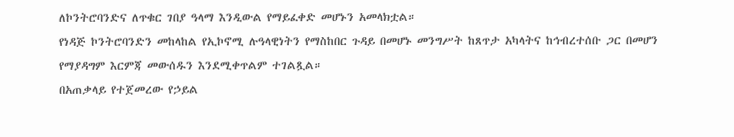ለኮንትሮባንድና ለጥቁር ገበያ ዓላማ እንዲውል የማይፈቀድ መሆኑን አመላክቷል።
የነዳጅ ኮንትሮባንድን መከላከል የኢኮኖሚ ሉዓላዊነትን የማስከበር ጉዳይ በመሆኑ መንግሥት ከጸጥታ አካላትና ከኅብረተሰቡ ጋር በመሆን የማያዳግም እርምጃ መውሰዱን እንደሚቀጥልም ተገልጿል።
በአጠቃላይ የተጀመረው የኃይል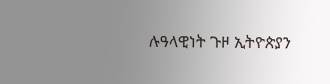ሉዓላዊነት ጉዞ ኢትዮጵያን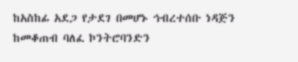ከአስከፊ አደጋ የታደገ በመሆኑ ኅብረተሰቡ ነዳጅን ከመቆጠብ ባለፈ ኮንትሮባንድን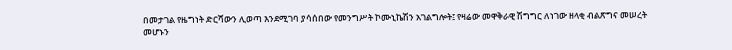በመታገል የዜግነት ድርሻውን ሊወጣ እንደሚገባ ያሳሰበው የመንግሥት ኮሙኒኬሽን አገልግሎት፤ የዛሬው መዋቅራዊ ሽግግር ለነገው ዘላቂ ብልጽግና መሠረት መሆኑን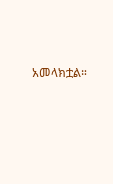አመላክቷል።